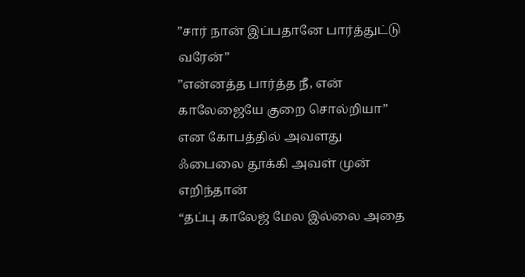”சார் நான் இப்பதானே பார்த்துட்டு வரேன்”
”என்னத்த பார்த்த நீ, என் காலேஜையே குறை சொல்றியா” என கோபத்தில் அவளது ஃபைலை தூக்கி அவள் முன் எறிந்தான்
“தப்பு காலேஜ் மேல இல்லை அதை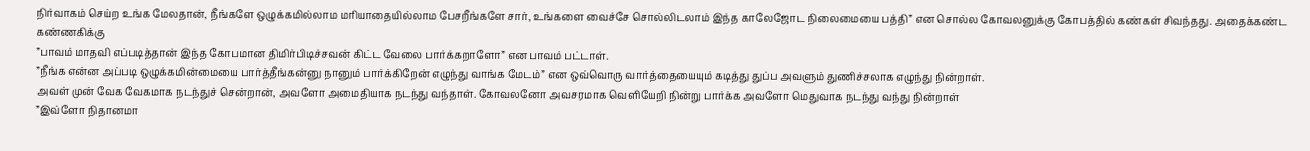நிர்வாகம் செய்ற உங்க மேலதான், நீங்களே ஒழுக்கமில்லாம மரியாதையில்லாம பேசறீங்களே சார், உங்களை வைச்சே சொல்லிடலாம் இந்த காலேஜோட நிலைமையை பத்தி” என சொல்ல கோவலனுக்கு கோபத்தில் கண்கள் சிவந்தது. அதைக்கண்ட கண்ணகிக்கு
”பாவம் மாதவி எப்படித்தான் இந்த கோபமான திமிர்பிடிச்சவன் கிட்ட வேலை பார்க்கறாளோ” என பாவம் பட்டாள்.
”நீங்க என்ன அப்படி ஒழுக்கமின்மையை பார்த்தீங்கன்னு நானும் பார்க்கிறேன் எழுந்து வாங்க மேடம்” என ஒவ்வொரு வார்த்தையையும் கடித்து துப்ப அவளும் துணிச்சலாக எழுந்து நின்றாள்.
அவள் முன் வேக வேகமாக நடந்துச் சென்றான், அவளோ அமைதியாக நடந்து வந்தாள். கோவலனோ அவசரமாக வெளியேறி நின்று பார்க்க அவளோ மெதுவாக நடந்து வந்து நின்றாள்
”இவ்ளோ நிதானமா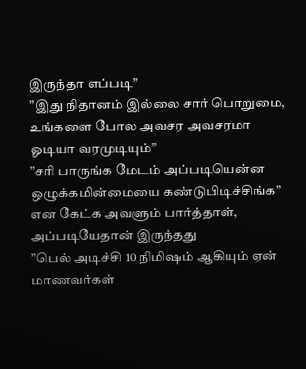இருந்தா எப்படி”
”இது நிதானம் இல்லை சார் பொறுமை, உங்களை போல அவசர அவசரமா ஓடியா வரமுடியும்”
”சரி பாருங்க மேடம் அப்படியென்ன ஒழுக்கமின்மையை கண்டுபிடிச்சிங்க” என கேட்க அவளும் பார்த்தாள், அப்படியேதான் இருந்தது
”பெல் அடிச்சி 10 நிமிஷம் ஆகியும் ஏன் மாணவர்கள்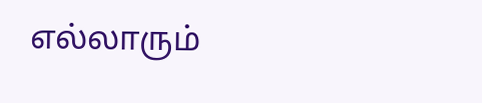எல்லாரும்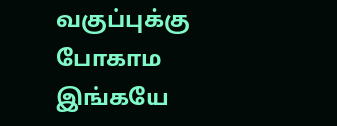வகுப்புக்கு போகாம இங்கயே